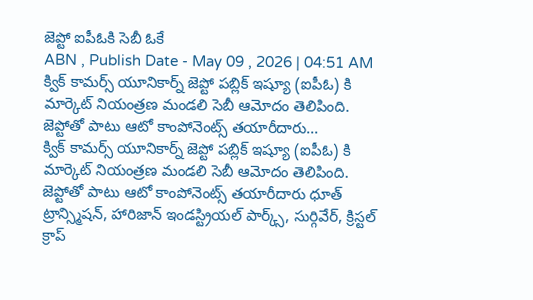జెప్టో ఐపీఓకి సెబీ ఓకే
ABN , Publish Date - May 09 , 2026 | 04:51 AM
క్విక్ కామర్స్ యూనికార్న్ జెప్టో పబ్లిక్ ఇష్యూ (ఐపీఓ) కి మార్కెట్ నియంత్రణ మండలి సెబీ ఆమోదం తెలిపింది. జెప్టోతో పాటు ఆటో కాంపోనెంట్స్ తయారీదారు...
క్విక్ కామర్స్ యూనికార్న్ జెప్టో పబ్లిక్ ఇష్యూ (ఐపీఓ) కి మార్కెట్ నియంత్రణ మండలి సెబీ ఆమోదం తెలిపింది. జెప్టోతో పాటు ఆటో కాంపోనెంట్స్ తయారీదారు ధూత్ ట్రాన్స్మిషన్, హారిజాన్ ఇండస్ట్రియల్ పార్క్స్, సుర్గివేర్, క్రిస్టల్ క్రాప్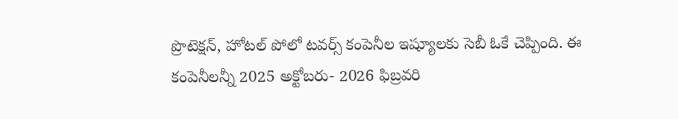ప్రొటెక్షన్, హోటల్ పోలో టవర్స్ కంపెనీల ఇష్యూలకు సెబీ ఓకే చెప్పింది. ఈ కంపెనీలన్నీ 2025 అక్టోబరు- 2026 ఫిబ్రవరి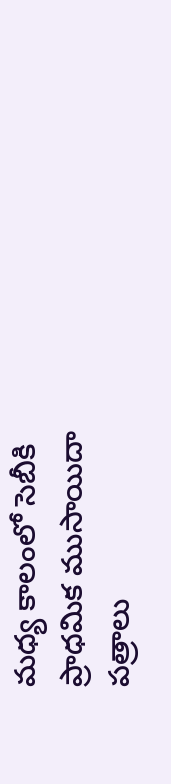మధ్య కాలంలో సెబీకి ప్రాధమిక ముసాయిదా పత్రాలు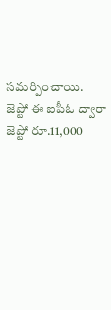సమర్పించాయి. జెప్టో ఈ ఐపీఓ ద్వారా జెప్టో రూ.11,000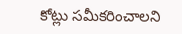కోట్లు సమీకరించాలని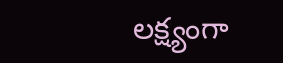లక్ష్యంగా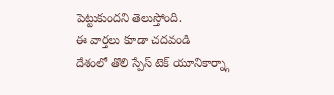పెట్టుకుందని తెలుస్తోంది.
ఈ వార్తలు కూడా చదవండి
దేశంలో తొలి స్పేస్ టెక్ యూనికార్న్గా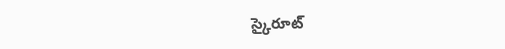స్కైరూట్